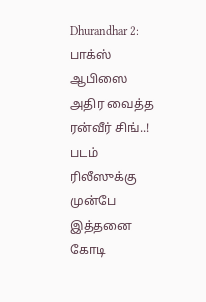Dhurandhar 2: பாக்ஸ் ஆபிஸை அதிர வைத்த ரன்வீர் சிங்..! படம் ரிலீஸுக்கு முன்பே இத்தனை கோடி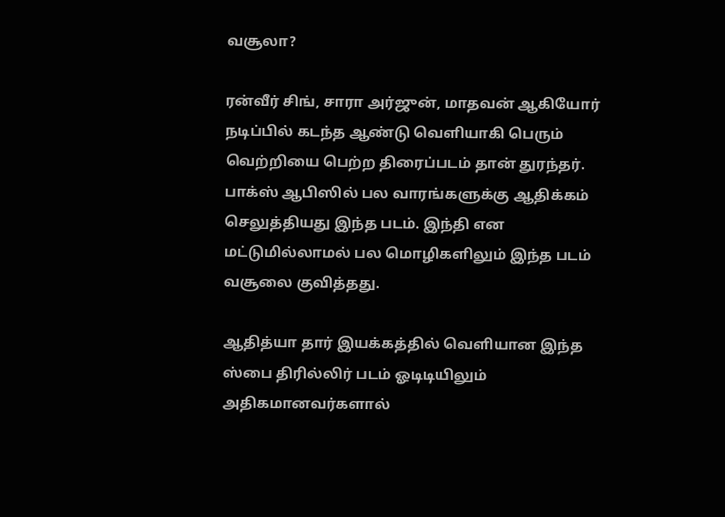வசூலா?

ரன்வீர் சிங், சாரா அர்ஜுன், மாதவன் ஆகியோர் நடிப்பில் கடந்த ஆண்டு வெளியாகி பெரும் வெற்றியை பெற்ற திரைப்படம் தான் துரந்தர். பாக்ஸ் ஆபிஸில் பல வாரங்களுக்கு ஆதிக்கம் செலுத்தியது இந்த படம். இந்தி என மட்டுமில்லாமல் பல மொழிகளிலும் இந்த படம் வசூலை குவித்தது.

ஆதித்யா தார் இயக்கத்தில் வெளியான இந்த ஸ்பை திரில்லிர் படம் ஓடிடியிலும் அதிகமானவர்களால்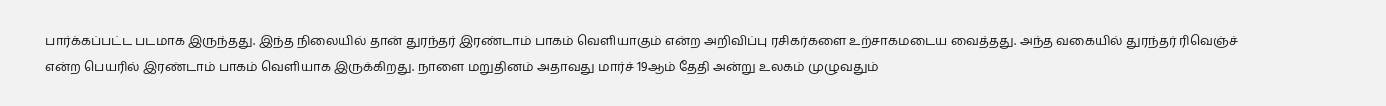பார்க்கப்பட்ட படமாக இருந்தது. இந்த நிலையில் தான் துரந்தர் இரண்டாம் பாகம் வெளியாகும் என்ற அறிவிப்பு ரசிகர்களை உற்சாகமடைய வைத்தது. அந்த வகையில் துரந்தர் ரிவெஞ்ச் என்ற பெயரில் இரண்டாம் பாகம் வெளியாக இருக்கிறது. நாளை மறுதினம் அதாவது மார்ச் 19ஆம் தேதி அன்று உலகம் முழுவதும்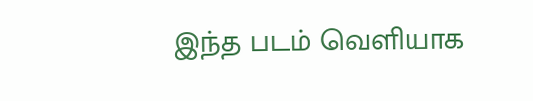இந்த படம் வெளியாக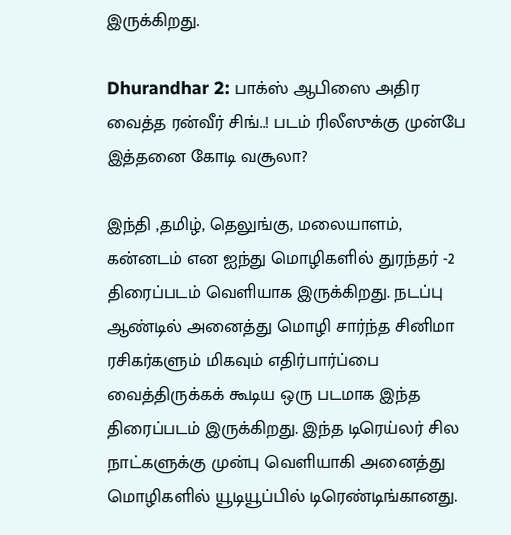இருக்கிறது.

Dhurandhar 2: பாக்ஸ் ஆபிஸை அதிர வைத்த ரன்வீர் சிங்..! படம் ரிலீஸுக்கு முன்பே இத்தனை கோடி வசூலா?

இந்தி ,தமிழ், தெலுங்கு, மலையாளம், கன்னடம் என ஐந்து மொழிகளில் துரந்தர் -2 திரைப்படம் வெளியாக இருக்கிறது. நடப்பு ஆண்டில் அனைத்து மொழி சார்ந்த சினிமா ரசிகர்களும் மிகவும் எதிர்பார்ப்பை வைத்திருக்கக் கூடிய ஒரு படமாக இந்த திரைப்படம் இருக்கிறது. இந்த டிரெய்லர் சில நாட்களுக்கு முன்பு வெளியாகி அனைத்து மொழிகளில் யூடியூப்பில் டிரெண்டிங்கானது.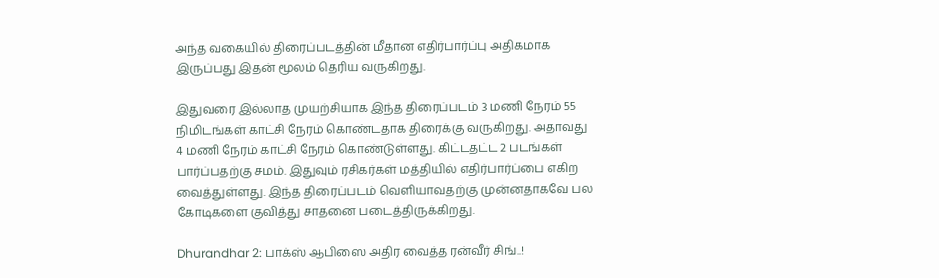அந்த வகையில் திரைப்படத்தின் மீதான எதிர்பார்ப்பு அதிகமாக இருப்பது இதன் மூலம் தெரிய வருகிறது.

இதுவரை இல்லாத முயற்சியாக இந்த திரைப்படம் 3 மணி நேரம் 55 நிமிடங்கள் காட்சி நேரம் கொண்டதாக திரைக்கு வருகிறது. அதாவது 4 மணி நேரம் காட்சி நேரம் கொண்டுள்ளது. கிட்டதட்ட 2 படங்கள் பார்ப்பதற்கு சமம். இதுவும் ரசிகர்கள் மத்தியில் எதிர்பார்ப்பை எகிற வைத்துள்ளது. இந்த திரைப்படம் வெளியாவதற்கு முன்னதாகவே பல கோடிகளை குவித்து சாதனை படைத்திருக்கிறது.

Dhurandhar 2: பாக்ஸ் ஆபிஸை அதிர வைத்த ரன்வீர் சிங்..!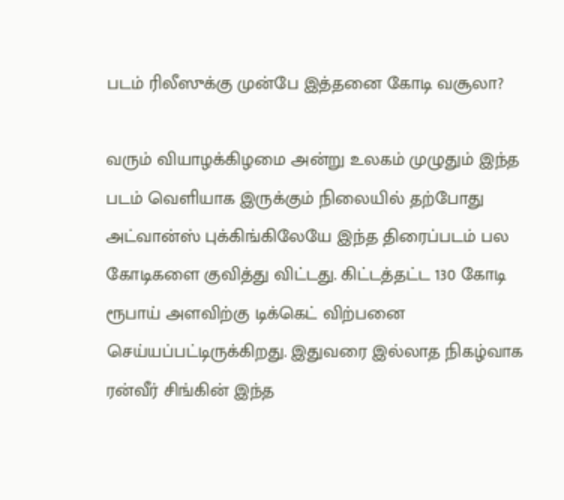படம் ரிலீஸுக்கு முன்பே இத்தனை கோடி வசூலா?

வரும் வியாழக்கிழமை அன்று உலகம் முழுதும் இந்த படம் வெளியாக இருக்கும் நிலையில் தற்போது அட்வான்ஸ் புக்கிங்கிலேயே இந்த திரைப்படம் பல கோடிகளை குவித்து விட்டது. கிட்டத்தட்ட 130 கோடி ரூபாய் அளவிற்கு டிக்கெட் விற்பனை செய்யப்பட்டிருக்கிறது. இதுவரை இல்லாத நிகழ்வாக ரன்வீர் சிங்கின் இந்த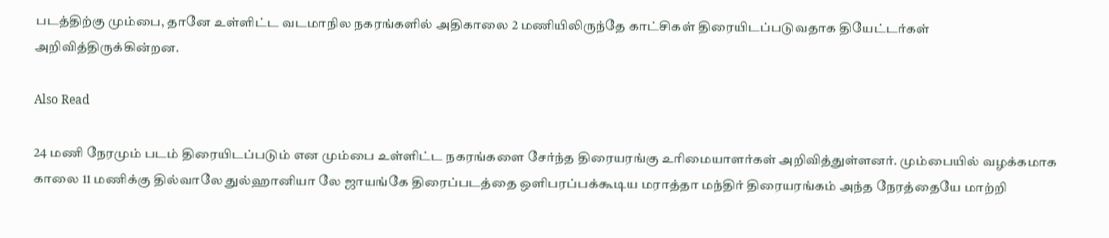படத்திற்கு மும்பை, தானே உள்ளிட்ட வடமாநில நகரங்களில் அதிகாலை 2 மணியிலிருந்தே காட்சிகள் திரையிடப்படுவதாக தியேட்டர்கள் அறிவித்திருக்கின்றன.

Also Read

24 மணி நேரமும் படம் திரையிடப்படும் என மும்பை உள்ளிட்ட நகரங்களை சேர்ந்த திரையரங்கு உரிமையாளர்கள் அறிவித்துள்ளனர். மும்பையில் வழக்கமாக காலை 11 மணிக்கு தில்வாலே துல்ஹானியா லே ஜாயங்கே திரைப்படத்தை ஒளிபரப்பக்கூடிய மராத்தா மந்திர் திரையரங்கம் அந்த நேரத்தையே மாற்றி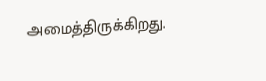அமைத்திருக்கிறது.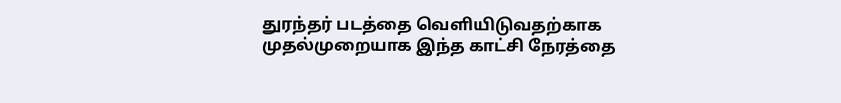துரந்தர் படத்தை வெளியிடுவதற்காக முதல்முறையாக இந்த காட்சி நேரத்தை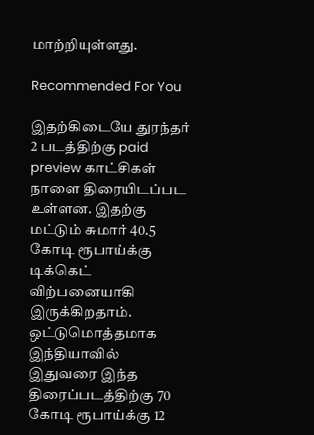மாற்றியுள்ளது.

Recommended For You

இதற்கிடையே துரந்தர் 2 படத்திற்கு paid preview காட்சிகள் நாளை திரையிடப்பட உள்ளன. இதற்கு மட்டும் சுமார் 40.5 கோடி ரூபாய்க்கு டிக்கெட் விற்பனையாகி இருக்கிறதாம். ஒட்டுமொத்தமாக இந்தியாவில் இதுவரை இந்த திரைப்படத்திற்கு 70 கோடி ரூபாய்க்கு 12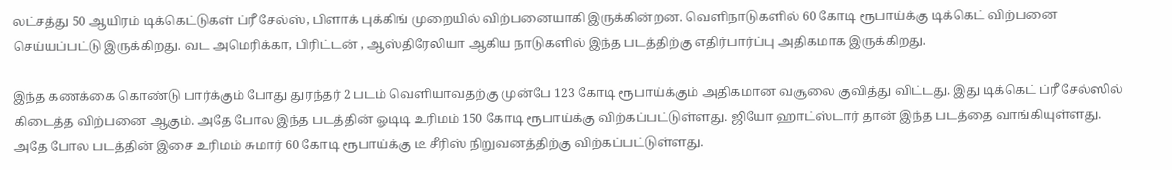லட்சத்து 50 ஆயிரம் டிக்கெட்டுகள் ப்ரீ சேல்ஸ், பிளாக் புக்கிங் முறையில் விற்பனையாகி இருக்கின்றன. வெளிநாடுகளில் 60 கோடி ரூபாய்க்கு டிக்கெட் விற்பனை செய்யப்பட்டு இருக்கிறது. வட அமெரிக்கா, பிரிட்டன் , ஆஸ்திரேலியா ஆகிய நாடுகளில் இந்த படத்திற்கு எதிர்பார்ப்பு அதிகமாக இருக்கிறது.

இந்த கணக்கை கொண்டு பார்க்கும் போது துரந்தர் 2 படம் வெளியாவதற்கு முன்பே 123 கோடி ரூபாய்க்கும் அதிகமான வசூலை குவித்து விட்டது. இது டிக்கெட் ப்ரீ சேல்ஸில் கிடைத்த விற்பனை ஆகும். அதே போல இந்த படத்தின் ஓடிடி உரிமம் 150 கோடி ரூபாய்க்கு விற்கப்பட்டுள்ளது. ஜியோ ஹாட்ஸ்டார் தான் இந்த படத்தை வாங்கியுள்ளது. அதே போல படத்தின் இசை உரிமம் சுமார் 60 கோடி ரூபாய்க்கு டீ சீரிஸ் நிறுவனத்திற்கு விற்கப்பட்டுள்ளது.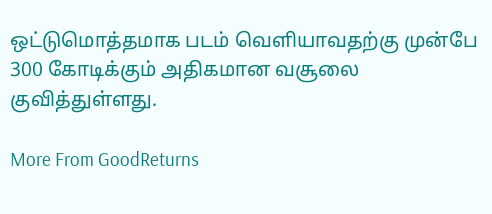ஒட்டுமொத்தமாக படம் வெளியாவதற்கு முன்பே 300 கோடிக்கும் அதிகமான வசூலை குவித்துள்ளது.

More From GoodReturns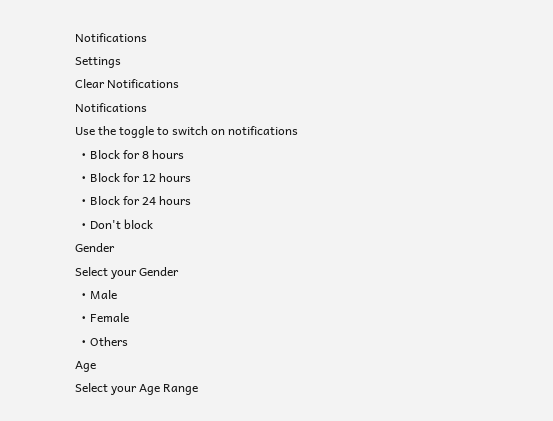Notifications
Settings
Clear Notifications
Notifications
Use the toggle to switch on notifications
  • Block for 8 hours
  • Block for 12 hours
  • Block for 24 hours
  • Don't block
Gender
Select your Gender
  • Male
  • Female
  • Others
Age
Select your Age Range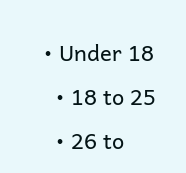• Under 18
  • 18 to 25
  • 26 to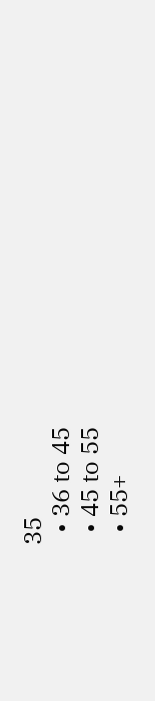35
  • 36 to 45
  • 45 to 55
  • 55+